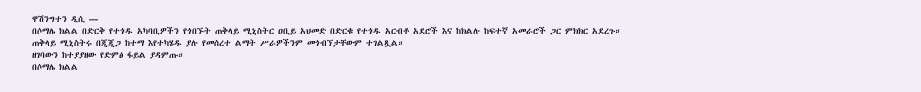ዋሽንግተን ዲሲ —
በሶማሌ ክልል በድርቅ የተጎዱ አካባቢዎችን የጎበኙት ጠቅላይ ሚኒስትር ዐቢይ አህመድ በድርቁ የተጎዱ አርብቶ አደሮች እና ከክልሉ ከፍተኛ አመራሮች ጋር ምክክር አደረጉ።
ጠቅላይ ሚኒስትሩ በጂጂጋ ከተማ እየተካሄዱ ያሉ የመሰረተ ልማት ሥራዎችንም መጎብኘታቸውም ተገልጿል።
ዘገባውን ከተያያዘው የድምፅ ፋይል ያዳምጡ።
በሶማሌ ክልል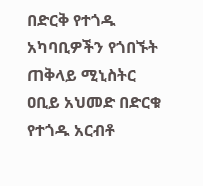በድርቅ የተጎዱ አካባቢዎችን የጎበኙት ጠቅላይ ሚኒስትር ዐቢይ አህመድ በድርቁ የተጎዱ አርብቶ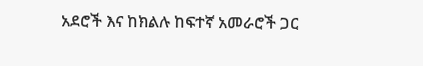አደሮች እና ከክልሉ ከፍተኛ አመራሮች ጋር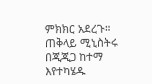ምክክር አደረጉ።
ጠቅላይ ሚኒስትሩ በጂጂጋ ከተማ እየተካሄዱ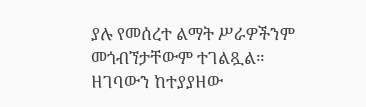ያሉ የመሰረተ ልማት ሥራዎችንም መጎብኘታቸውም ተገልጿል።
ዘገባውን ከተያያዘው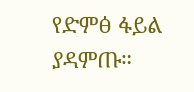የድምፅ ፋይል ያዳምጡ።